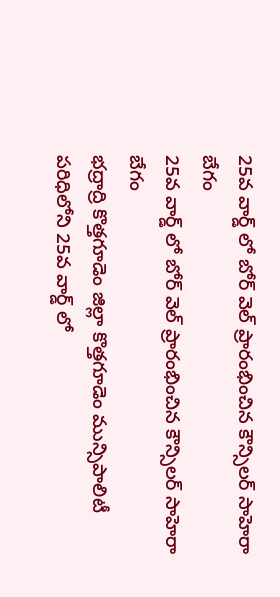25వ వార్డ్ లో బోర్ వెల్ ప్రారంభించిన కౌన్సిలర్ సాహెరా బేగం
25వ వార్డ్ లో బోర్ వెల్ ప్రారంభించిన కౌన్సిలర్ సాహెరా బేగం
భద్రాద్రి కొత్తగూడెం జిల్లా కొత్తగూడెం మున్సిపాలిటీ పరిధిలోని 25వ వార్డ్ లో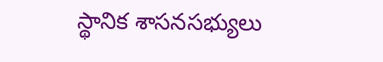స్థానిక శాసనసభ్యులు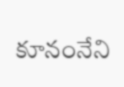కూనంనేని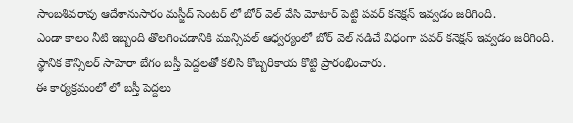సాంబశివరావు ఆదేశానుసారం మస్జీద్ సెంటర్ లో బోర్ వెల్ వేసి మోటార్ పెట్టి పవర్ కనెక్షన్ ఇవ్వడం జరిగింది.
ఎండా కాలం నీటి ఇబ్బంది తొలగించడానికి మున్సిపల్ ఆధ్వర్యంలో బోర్ వెల్ నడిచే విధంగా పవర్ కనెక్షన్ ఇవ్వడం జరిగింది. స్థానిక కౌన్సిలర్ సాహెరా బేగం బస్తీ పెద్దలతో కలిసి కొబ్బరికాయ కొట్టి ప్రారంభించారు.
ఈ కార్యక్రమంలో లో బస్తీ పెద్దలు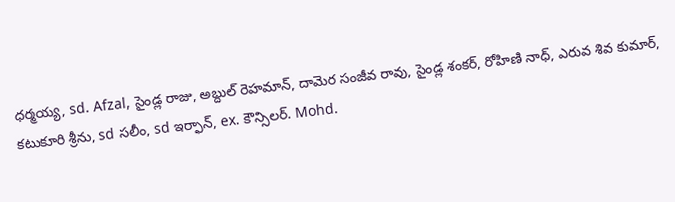ధర్మయ్య, sd. Afzal, సైండ్ల రాజు, అబ్దుల్ రెహమాన్, దామెర సంజీవ రావు, సైండ్ల శంకర్, రోహిణి నాధ్, ఎరువ శివ కుమార్, కటుకూరి శ్రీను, sd సలీం, sd ఇర్ఫాన్, ex. కౌన్సిలర్. Mohd.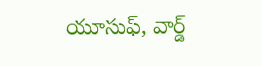యూసుఫ్, వార్డ్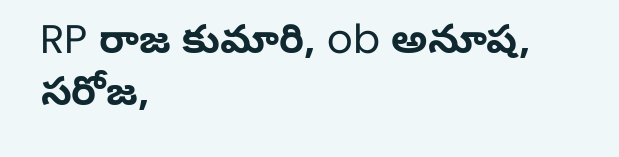RP రాజ కుమారి, ob అనూష, సరోజ,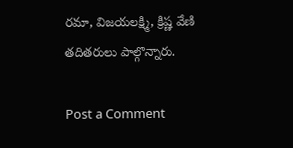రమా, విజయలక్ష్మి, క్రిష్ణ వేణి తదితరులు పాల్గొన్నారు.

Post a Comment